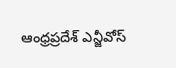ఆంధ్రప్రదేశ్ ఎన్జీవోస్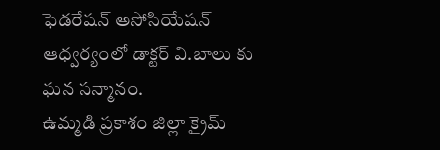ఫెడరేషన్ అసోసియేషన్ ఆధ్వర్యంలో డాక్టర్ వి.బాలు కు ఘన సన్మానం.
ఉమ్మడి ప్రకాశం జిల్లా క్రైమ్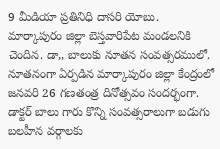9 మీడియా ప్రతినిధి దాసరి యోబు.
మార్కాపురం జిల్లా బెస్తవారిపేట మండలనికి చెందిన. డా,, బాలుకు నూతన సంవత్సరములో. నూతనంగా ఏర్పడిన మార్కాపురం జిల్లా కేంద్రంలో జనవరి 26 గణతంత్ర దినోత్సవం సందర్భంగా. డాక్టర్ బాలు గారు కొన్ని సంవత్సరాలుగా బడుగు బలహీన వర్గాలకు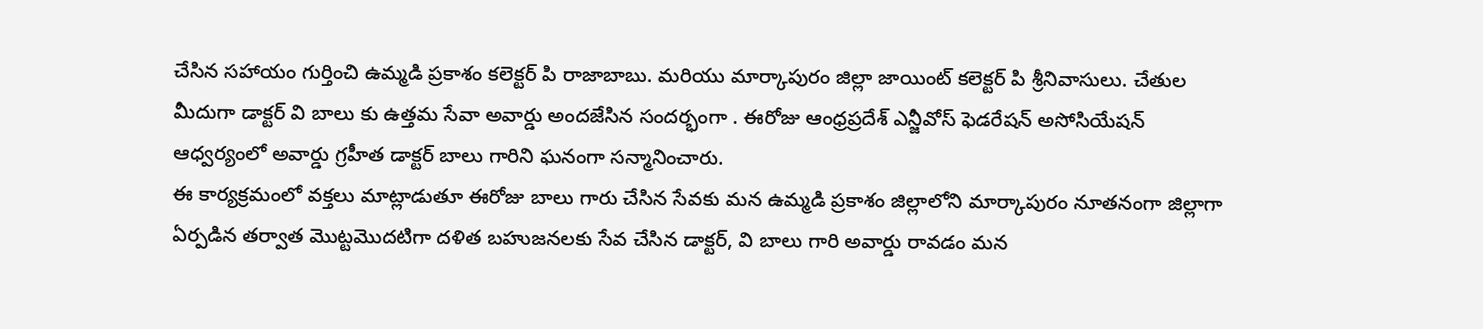చేసిన సహాయం గుర్తించి ఉమ్మడి ప్రకాశం కలెక్టర్ పి రాజాబాబు. మరియు మార్కాపురం జిల్లా జాయింట్ కలెక్టర్ పి శ్రీనివాసులు. చేతుల మీదుగా డాక్టర్ వి బాలు కు ఉత్తమ సేవా అవార్డు అందజేసిన సందర్భంగా . ఈరోజు ఆంధ్రప్రదేశ్ ఎన్జీవోస్ ఫెడరేషన్ అసోసియేషన్ ఆధ్వర్యంలో అవార్డు గ్రహీత డాక్టర్ బాలు గారిని ఘనంగా సన్మానించారు.
ఈ కార్యక్రమంలో వక్తలు మాట్లాడుతూ ఈరోజు బాలు గారు చేసిన సేవకు మన ఉమ్మడి ప్రకాశం జిల్లాలోని మార్కాపురం నూతనంగా జిల్లాగా ఏర్పడిన తర్వాత మొట్టమొదటిగా దళిత బహుజనలకు సేవ చేసిన డాక్టర్, వి బాలు గారి అవార్డు రావడం మన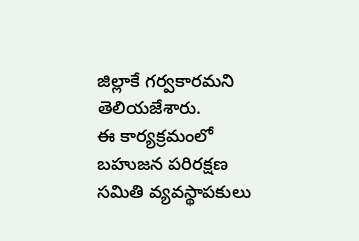జిల్లాకే గర్వకారమని తెలియజేశారు.
ఈ కార్యక్రమంలో బహుజన పరిరక్షణ సమితి వ్యవస్థాపకులు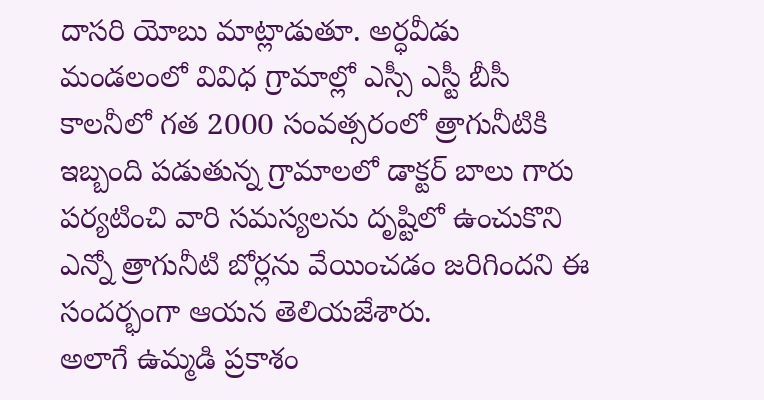దాసరి యోబు మాట్లాడుతూ. అర్ధవీడు మండలంలో వివిధ గ్రామాల్లో ఎస్సీ ఎస్టీ బీసీ కాలనీలో గత 2000 సంవత్సరంలో త్రాగునీటికి ఇబ్బంది పడుతున్న గ్రామాలలో డాక్టర్ బాలు గారు పర్యటించి వారి సమస్యలను దృష్టిలో ఉంచుకొని ఎన్నో త్రాగునీటి బోర్లను వేయించడం జరిగిందని ఈ సందర్భంగా ఆయన తెలియజేశారు.
అలాగే ఉమ్మడి ప్రకాశం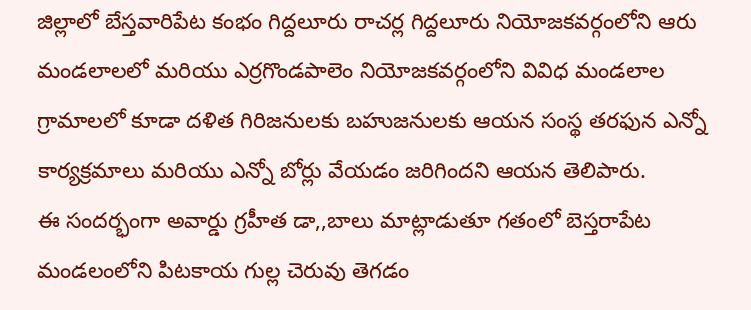జిల్లాలో బేస్తవారిపేట కంభం గిద్దలూరు రాచర్ల గిద్దలూరు నియోజకవర్గంలోని ఆరు మండలాలలో మరియు ఎర్రగొండపాలెం నియోజకవర్గంలోని వివిధ మండలాల గ్రామాలలో కూడా దళిత గిరిజనులకు బహుజనులకు ఆయన సంస్థ తరఫున ఎన్నో కార్యక్రమాలు మరియు ఎన్నో బోర్లు వేయడం జరిగిందని ఆయన తెలిపారు.
ఈ సందర్భంగా అవార్డు గ్రహీత డా,,బాలు మాట్లాడుతూ గతంలో బెస్తరాపేట మండలంలోని పిటకాయ గుల్ల చెరువు తెగడం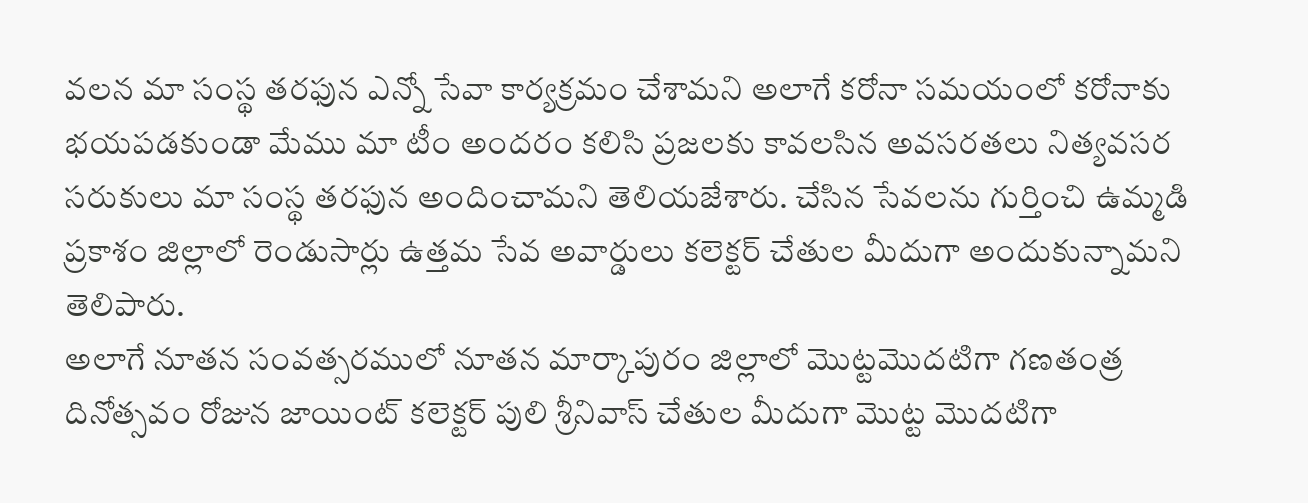వలన మా సంస్థ తరఫున ఎన్నో సేవా కార్యక్రమం చేశామని అలాగే కరోనా సమయంలో కరోనాకు భయపడకుండా మేము మా టీం అందరం కలిసి ప్రజలకు కావలసిన అవసరతలు నిత్యవసర సరుకులు మా సంస్థ తరఫున అందించామని తెలియజేశారు. చేసిన సేవలను గుర్తించి ఉమ్మడి ప్రకాశం జిల్లాలో రెండుసార్లు ఉత్తమ సేవ అవార్డులు కలెక్టర్ చేతుల మీదుగా అందుకున్నామని తెలిపారు.
అలాగే నూతన సంవత్సరములో నూతన మార్కాపురం జిల్లాలో మొట్టమొదటిగా గణతంత్ర దినోత్సవం రోజున జాయింట్ కలెక్టర్ పులి శ్రీనివాస్ చేతుల మీదుగా మొట్ట మొదటిగా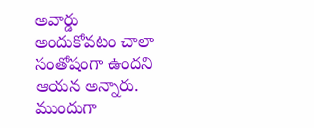అవార్డు అందుకోవటం చాలా సంతోషంగా ఉందని ఆయన అన్నారు.
ముందుగా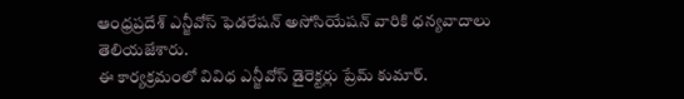ఆంధ్రప్రదేశ్ ఎన్జీవోస్ ఫెడరేషన్ అసోసియేషన్ వారికి ధన్యవాదాలు తెలియజేశారు.
ఈ కార్యక్రమంలో వివిధ ఎన్జీవోస్ డైరెక్టర్లు ప్రేమ్ కుమార్.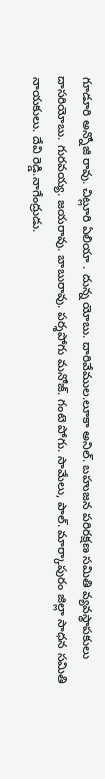గూడూరి అన్నోజి రావు. చిట్లూరి ఏలియా . దున్న యోబు. దారివేముల.లూకా అనిల్. బహుజన పరిరక్షణ సమితి వ్యవస్థాపకులు దాసరియోబు. గురవయ్య. జయరావు. బాబురావు. పర్శపోగు మనోజ్. గంటె పోగు. సామేలు, పాల్. మార్కాపురం జిల్లా సాధన సమితి నాయకులు. దేవి రెడ్డి.నాగేంద్రుడు.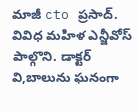మాజీ cto ప్రసాద్. వివిధ మహిళ ఎన్జీవోస్ పాల్గొని. డాక్టర్ వి,బాలును ఘనంగా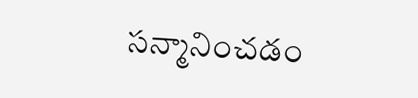సన్మానించడం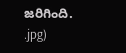జరిగింది.
.jpg)